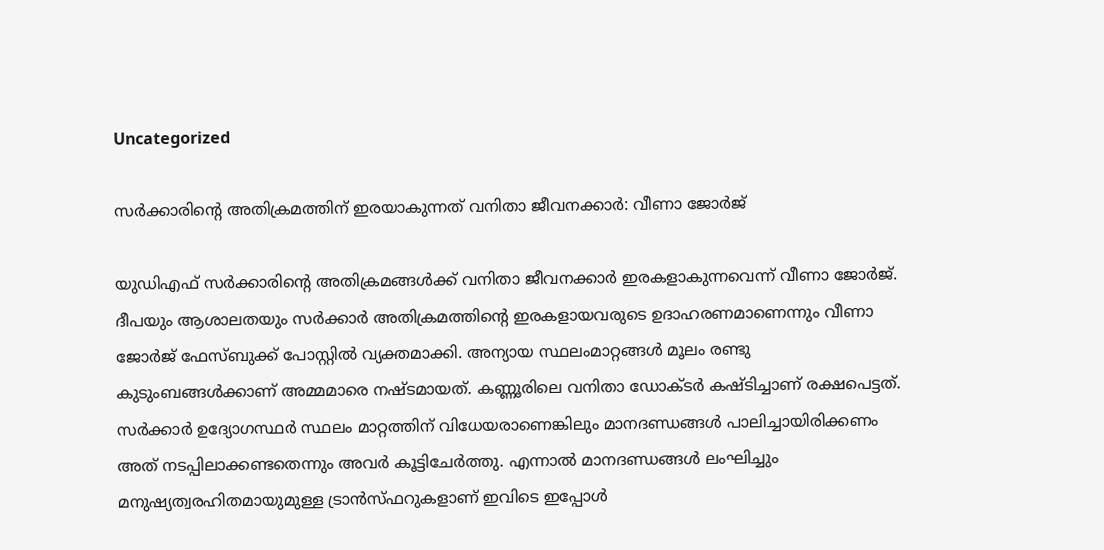Uncategorized

സർക്കാരിന്റെ അതിക്രമത്തിന് ഇരയാകുന്നത് വനിതാ ജീവനക്കാർ: വീണാ ജോർജ്

യുഡിഎഫ് സർക്കാരിന്റെ അതിക്രമങ്ങൾക്ക് വനിതാ ജീവനക്കാർ ഇരകളാകുന്നവെന്ന് വീണാ ജോർജ്. ദീപയും ആശാലതയും സർക്കാർ അതിക്രമത്തിന്റെ ഇരകളായവരുടെ ഉദാഹരണമാണെന്നും വീണാ ജോർജ് ഫേസ്ബുക്ക് പോസ്റ്റിൽ വ്യക്തമാക്കി. അന്യായ സ്ഥലംമാറ്റങ്ങൾ മൂലം രണ്ടു കുടുംബങ്ങൾക്കാണ് അമ്മമാരെ നഷ്ടമായത്. കണ്ണൂരിലെ വനിതാ ഡോക്ടർ കഷ്ടിച്ചാണ് രക്ഷപെട്ടത്. സർക്കാർ ഉദ്യോഗസ്ഥർ സ്ഥലം മാറ്റത്തിന് വിധേയരാണെങ്കിലും മാനദണ്ഡങ്ങൾ പാലിച്ചായിരിക്കണം അത് നടപ്പിലാക്കണ്ടതെന്നും അവർ കൂട്ടിചേർത്തു. എന്നാൽ മാനദണ്ഡങ്ങൾ ലംഘിച്ചും മനുഷ്യത്വരഹിതമായുമുള്ള ട്രാൻസ്ഫറുകളാണ് ഇവിടെ ഇപ്പോൾ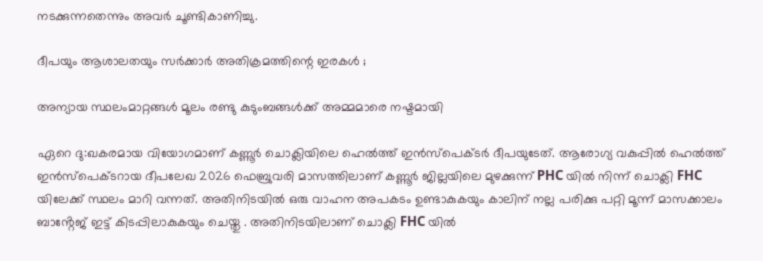നടക്കുന്നതെന്നും അവർ ചൂണ്ടികാണിച്ചു.

ദീപയും ആശാലതയും സർക്കാർ അതിക്രമത്തിന്റെ ഇരകൾ ;

അന്യായ സ്ഥലംമാറ്റങ്ങൾ മൂലം രണ്ടു കുടുംബങ്ങൾക്ക് അമ്മമാരെ നഷ്ടമായി

ഏറെ ദു:ഖകരമായ വിയോഗമാണ് കണ്ണൂർ ചൊക്ലിയിലെ ഹെൽത്ത് ഇൻസ്‌പെക്ടർ ദീപയുടേത്. ആരോഗ്യ വകുപ്പിൽ ഹെൽത്ത് ഇൻസ്പെക്ടറായ ദീപലേഖ 2026 ഫെബ്രുവരി മാസത്തിലാണ് കണ്ണൂർ ജില്ലയിലെ മുഴക്കുന്ന് PHC യിൽ നിന്ന് ചൊക്ലി FHC യിലേക്ക് സ്ഥലം മാറി വന്നത്. അതിനിടയിൽ ഒരു വാഹന അപകടം ഉണ്ടാകുകയും കാലിന് നല്ല പരിക്കു പറ്റി മൂന്ന് മാസക്കാലം ബാൻ്റേജ് ഇട്ട് കിടപ്പിലാകുകയും ചെയ്തു . അതിനിടയിലാണ് ചൊക്ലി FHC യിൽ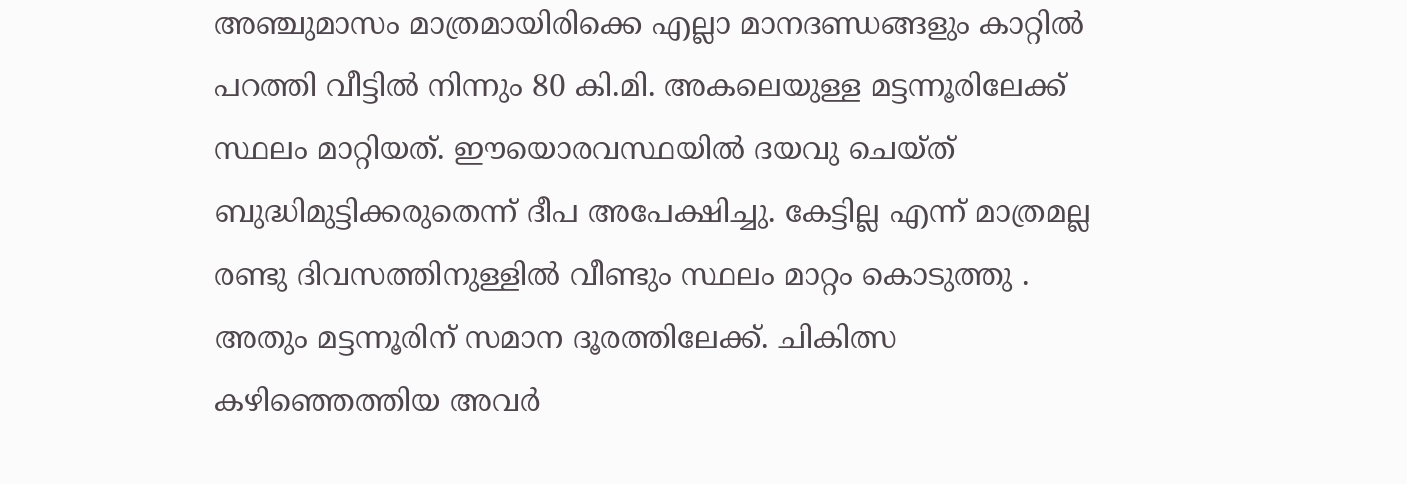അഞ്ചുമാസം മാത്രമായിരിക്കെ എല്ലാ മാനദണ്ഡങ്ങളും കാറ്റിൽ പറത്തി വീട്ടിൽ നിന്നും 80 കി.മി. അകലെയുള്ള മട്ടന്നൂരിലേക്ക് സ്ഥലം മാറ്റിയത്. ഈയൊരവസ്ഥയിൽ ദയവു ചെയ്ത് ബുദ്ധിമുട്ടിക്കരുതെന്ന് ദീപ അപേക്ഷിച്ചു. കേട്ടില്ല എന്ന് മാത്രമല്ല രണ്ടു ദിവസത്തിനുള്ളിൽ വീണ്ടും സ്ഥലം മാറ്റം കൊടുത്തു . അതും മട്ടന്നൂരിന് സമാന ദൂരത്തിലേക്ക്. ചികിത്സ കഴിഞ്ഞെത്തിയ അവർ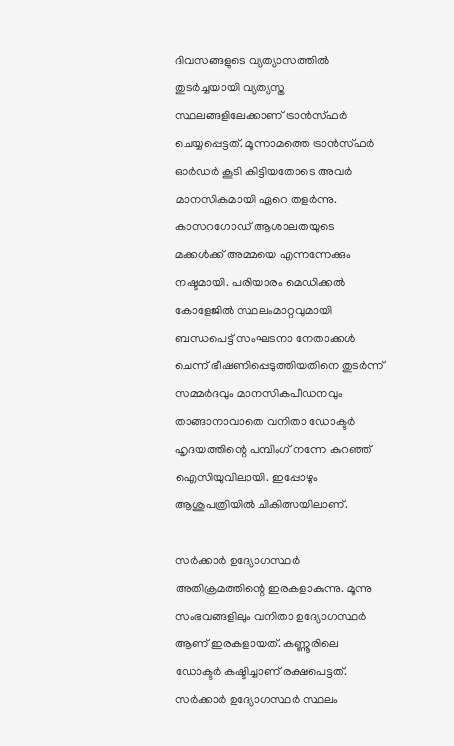ദിവസങ്ങളുടെ വ്യത്യാസത്തിൽ തുടർച്ചയായി ‌വ്യത്യസ്ത സ്ഥലങ്ങളിലേക്കാണ് ട്രാൻസ്ഫർ ചെയ്യപ്പെട്ടത്. മൂന്നാമത്തെ ട്രാൻസ്ഫർ ഓർഡർ കൂടി കിട്ടിയതോടെ അവർ മാനസികമായി ഏറെ തളർന്നു. കാസറഗോഡ് ആശാലതയുടെ മക്കൾക്ക് അമ്മയെ എന്നന്നേക്കും നഷ്ടമായി. പരിയാരം മെഡിക്കൽ കോളേജിൽ സ്ഥലംമാറ്റവുമായി ബന്ധപെട്ട് സംഘടനാ നേതാക്കൾ ചെന്ന് ഭീഷണിപ്പെടുത്തിയതിനെ തുടർന്ന് സമ്മർദവും മാനസികപീഡനവും താങ്ങാനാവാതെ വനിതാ ഡോക്ടർ ഹൃദയത്തിന്റെ പമ്പിംഗ് നന്നേ കുറഞ്ഞ് ഐസിയുവിലായി. ഇപ്പോഴും ആശുപത്രിയിൽ ചികിത്സയിലാണ്.

സർക്കാർ ഉദ്യോഗസ്ഥർ അതിക്രമത്തിന്റെ ഇരകളാകുന്നു. മൂന്നു സംഭവങ്ങളിലും വനിതാ ഉദ്യോഗസ്ഥർ ആണ് ഇരകളായത്. കണ്ണൂരിലെ ഡോക്ടർ കഷ്ടിച്ചാണ് രക്ഷപെട്ടത്.
സർക്കാർ ഉദ്യോഗസ്ഥർ സ്ഥലം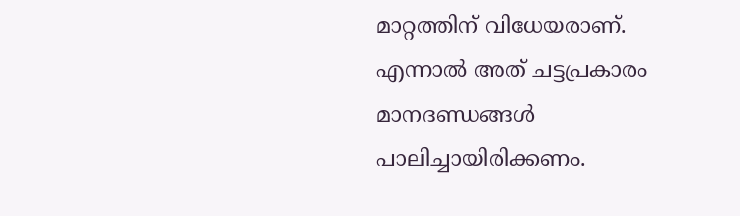മാറ്റത്തിന് വിധേയരാണ്. എന്നാൽ അത് ചട്ടപ്രകാരം മാനദണ്ഡങ്ങൾ പാലിച്ചായിരിക്കണം.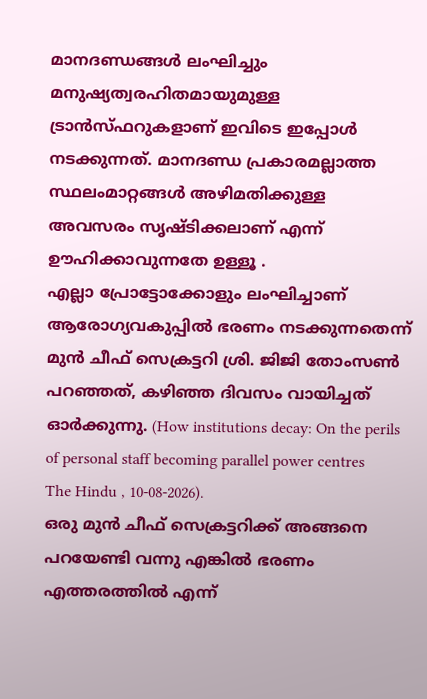മാനദണ്ഡങ്ങൾ ലംഘിച്ചും മനുഷ്യത്വരഹിതമായുമുള്ള ട്രാൻസ്ഫറുകളാണ് ഇവിടെ ഇപ്പോൾ നടക്കുന്നത്. മാനദണ്ഡ പ്രകാരമല്ലാത്ത സ്ഥലംമാറ്റങ്ങൾ അഴിമതിക്കുള്ള അവസരം സൃഷ്ടിക്കലാണ് എന്ന് ഊഹിക്കാവുന്നതേ ഉള്ളൂ .
എല്ലാ പ്രോട്ടോക്കോളും ലംഘിച്ചാണ് ആരോഗ്യവകുപ്പിൽ ഭരണം നടക്കുന്നതെന്ന് മുൻ ചീഫ് സെക്രട്ടറി ശ്രി. ജിജി തോംസൺ പറഞ്ഞത്, കഴിഞ്ഞ ദിവസം വായിച്ചത് ഓർക്കുന്നു. (How institutions decay: On the perils of personal staff becoming parallel power centres
The Hindu , 10-08-2026).
ഒരു മുൻ ചീഫ് സെക്രട്ടറിക്ക് അങ്ങനെ പറയേണ്ടി വന്നു എങ്കിൽ ഭരണം എത്തരത്തിൽ എന്ന്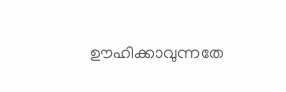ഊഹിക്കാവുന്നതേ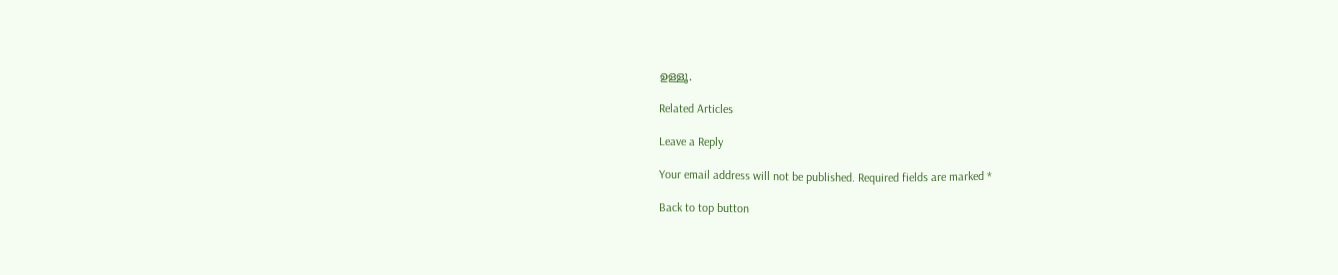ഉള്ളൂ.

Related Articles

Leave a Reply

Your email address will not be published. Required fields are marked *

Back to top button